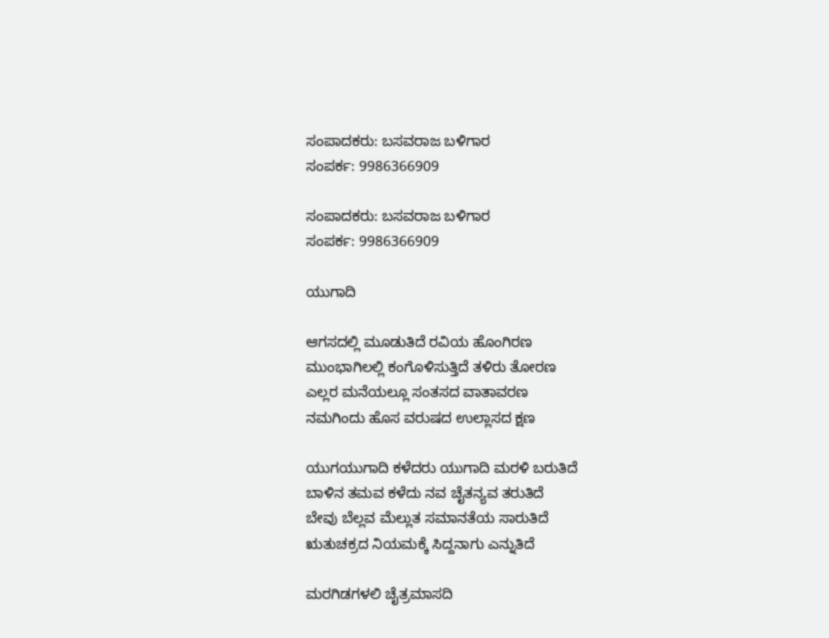ಸಂಪಾದಕರು: ಬಸವರಾಜ ಬಳಿಗಾರ
ಸಂಪರ್ಕ: 9986366909

ಸಂಪಾದಕರು: ಬಸವರಾಜ ಬಳಿಗಾರ
ಸಂಪರ್ಕ: 9986366909

ಯುಗಾದಿ

ಆಗಸದಲ್ಲಿ ಮೂಡುತಿದೆ ರವಿಯ ಹೊಂಗಿರಣ
ಮುಂಭಾಗಿಲಲ್ಲಿ ಕಂಗೊಳಿಸುತ್ತಿದೆ ತಳಿರು ತೋರಣ
ಎಲ್ಲರ ಮನೆಯಲ್ಲೂ ಸಂತಸದ ವಾತಾವರಣ
ನಮಗಿಂದು ಹೊಸ ವರುಷದ ಉಲ್ಲಾಸದ ಕ್ಷಣ

ಯುಗಯುಗಾದಿ ಕಳೆದರು ಯುಗಾದಿ ಮರಳಿ ಬರುತಿದೆ
ಬಾಳಿನ ತಮವ ಕಳೆದು ನವ ಚೈತನ್ಯವ ತರುತಿದೆ
ಬೇವು ಬೆಲ್ಲವ ಮೆಲ್ಲುತ ಸಮಾನತೆಯ ಸಾರುತಿದೆ
ಋತುಚಕ್ರದ ನಿಯಮಕ್ಕೆ ಸಿದ್ದನಾಗು ಎನ್ನುತಿದೆ

ಮರಗಿಡಗಳಲಿ ಚೈತ್ರಮಾಸದಿ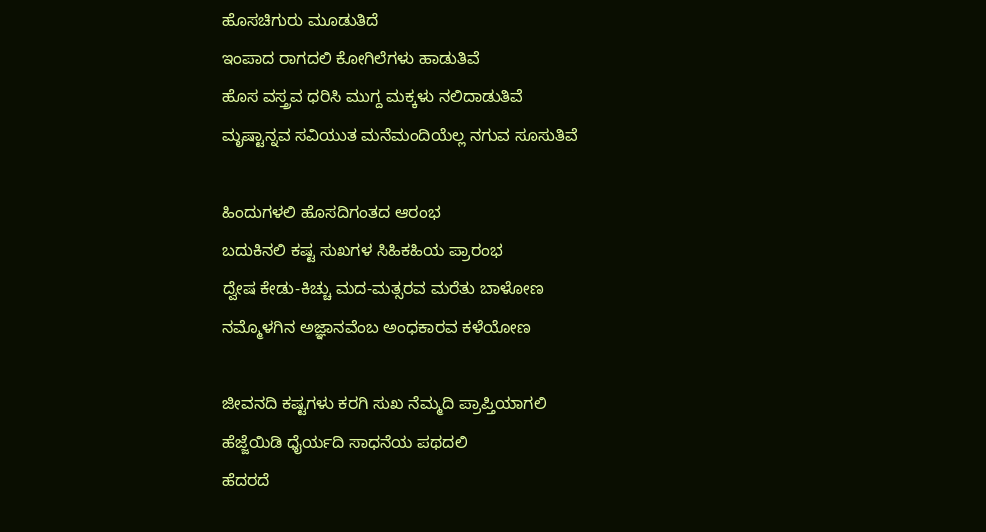ಹೊಸಚಿಗುರು ಮೂಡುತಿದೆ
ಇಂಪಾದ ರಾಗದಲಿ ಕೋಗಿಲೆಗಳು ಹಾಡುತಿವೆ
ಹೊಸ ವಸ್ತ್ರವ ಧರಿಸಿ ಮುಗ್ದ ಮಕ್ಕಳು ನಲಿದಾಡುತಿವೆ
ಮೃಷ್ಟಾನ್ನವ ಸವಿಯುತ ಮನೆಮಂದಿಯೆಲ್ಲ ನಗುವ ಸೂಸುತಿವೆ

ಹಿಂದುಗಳಲಿ ಹೊಸದಿಗಂತದ ಆರಂಭ
ಬದುಕಿನಲಿ ಕಷ್ಟ ಸುಖಗಳ ಸಿಹಿಕಹಿಯ ಪ್ರಾರಂಭ
ದ್ವೇಷ ಕೇಡು-ಕಿಚ್ಚು ಮದ-ಮತ್ಸರವ ಮರೆತು ಬಾಳೋಣ
ನಮ್ಮೊಳಗಿನ ಅಜ್ಞಾನವೆಂಬ ಅಂಧಕಾರವ ಕಳೆಯೋಣ

ಜೀವನದಿ ಕಷ್ಟಗಳು ಕರಗಿ ಸುಖ ನೆಮ್ಮದಿ ಪ್ರಾಪ್ತಿಯಾಗಲಿ
ಹೆಜ್ಜೆಯಿಡಿ ಧೈರ್ಯದಿ ಸಾಧನೆಯ ಪಥದಲಿ
ಹೆದರದೆ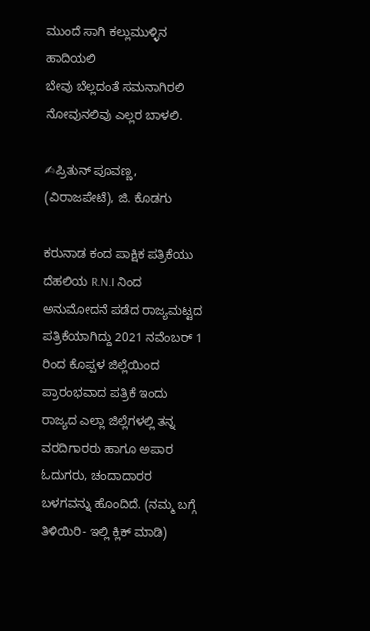ಮುಂದೆ ಸಾಗಿ ಕಲ್ಲುಮುಳ್ಳಿನ ಹಾದಿಯಲಿ
ಬೇವು ಬೆಲ್ಲದಂತೆ ಸಮನಾಗಿರಲಿ ನೋವುನಲಿವು ಎಲ್ಲರ ಬಾಳಲಿ.

✍ಪ್ರಿತುನ್ ಪೂವಣ್ಣ, (ವಿರಾಜಪೇಟೆ), ಜಿ. ಕೊಡಗು

ಕರುನಾಡ ಕಂದ ಪಾಕ್ಷಿಕ ಪತ್ರಿಕೆಯು ದೆಹಲಿಯ R.N.I ನಿಂದ ಅನುಮೋದನೆ ಪಡೆದ ರಾಜ್ಯಮಟ್ಟದ ಪತ್ರಿಕೆಯಾಗಿದ್ದು 2021 ನವೆಂಬರ್ 1 ರಿಂದ ಕೊಪ್ಪಳ ಜಿಲ್ಲೆಯಿಂದ ಪ್ರಾರಂಭವಾದ ಪತ್ರಿಕೆ ಇಂದು ರಾಜ್ಯದ ಎಲ್ಲಾ ಜಿಲ್ಲೆಗಳಲ್ಲಿ ತನ್ನ ವರದಿಗಾರರು ಹಾಗೂ ಅಪಾರ ಓದುಗರು, ಚಂದಾದಾರರ ಬಳಗವನ್ನು ಹೊಂದಿದೆ. (ನಮ್ಮ ಬಗ್ಗೆ ತಿಳಿಯಿರಿ- ಇಲ್ಲಿ ಕ್ಲಿಕ್‌ ಮಾಡಿ)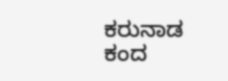ಕರುನಾಡ ಕಂದ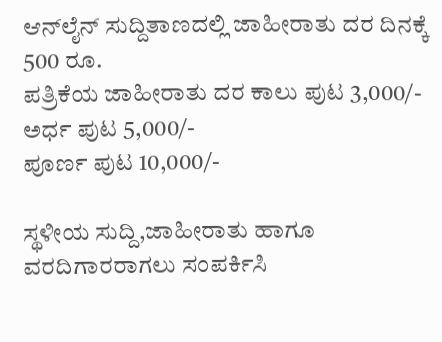ಆನ್‌ಲೈನ್‌ ಸುದ್ದಿತಾಣದಲ್ಲಿ ಜಾಹೀರಾತು ದರ ದಿನಕ್ಕೆ 500 ರೂ.
ಪತ್ರಿಕೆಯ ಜಾಹೀರಾತು ದರ ಕಾಲು ಪುಟ 3,000/-
ಅರ್ಧ ಪುಟ 5,000/-
ಪೂರ್ಣ ಪುಟ 10,000/-

ಸ್ಥಳೀಯ ಸುದ್ದಿ,ಜಾಹೀರಾತು ಹಾಗೂ ವರದಿಗಾರರಾಗಲು ಸಂಪರ್ಕಿಸಿ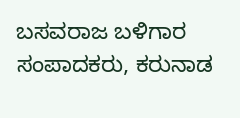ಬಸವರಾಜ ಬಳಿಗಾರ
ಸಂಪಾದಕರು, ಕರುನಾಡ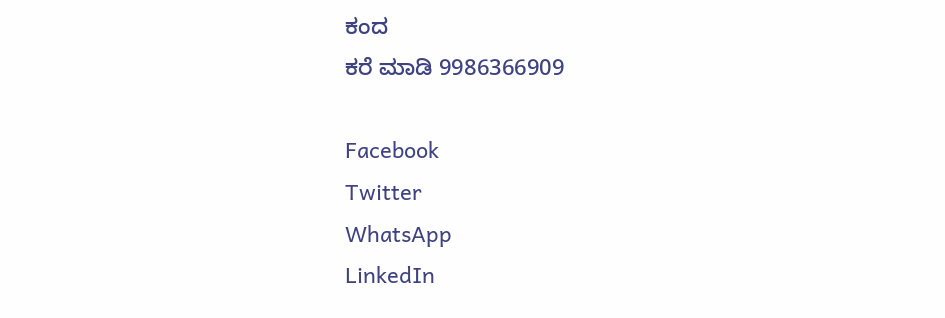ಕಂದ
ಕರೆ ಮಾಡಿ 9986366909

Facebook
Twitter
WhatsApp
LinkedIn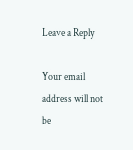Leave a Reply

Your email address will not be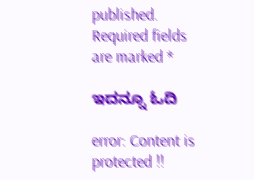published. Required fields are marked *

ಇದನ್ನೂ ಓದಿ

error: Content is protected !!